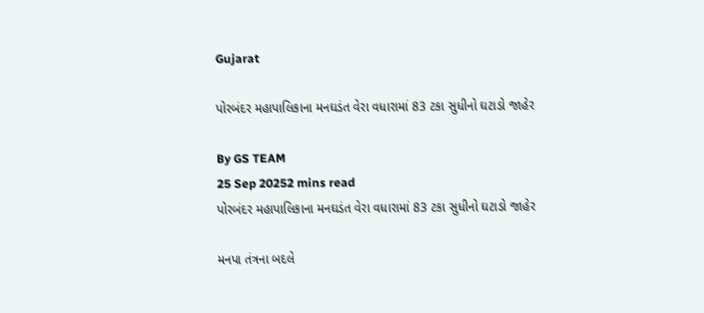Gujarat

પોરબંદર મહાપાલિકાના મનઘડંત વેરા વધારામાં 83 ટકા સુધીનો ઘટાડો જાહેર

By GS TEAM
25 Sep 20252 mins read
પોરબંદર મહાપાલિકાના મનઘડંત વેરા વધારામાં 83 ટકા સુધીનો ઘટાડો જાહેર

મનપા તંત્રના બદલે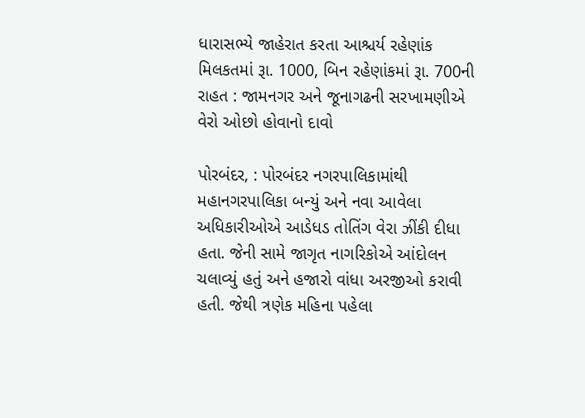ધારાસભ્યે જાહેરાત કરતા આશ્ચર્ય રહેણાંક મિલકતમાં રૂા. 1000, બિન રહેણાંકમાં રૂા. 700ની રાહત : જામનગર અને જૂનાગઢની સરખામણીએ વેરો ઓછો હોવાનો દાવો

પોરબંદર, : પોરબંદર નગરપાલિકામાંથી મહાનગરપાલિકા બન્યું અને નવા આવેલા અધિકારીઓએ આડેધડ તોતિંગ વેરા ઝીંકી દીધા હતા. જેની સામે જાગૃત નાગરિકોએ આંદોલન ચલાવ્યું હતું અને હજારો વાંધા અરજીઓ કરાવી હતી. જેથી ત્રણેક મહિના પહેલા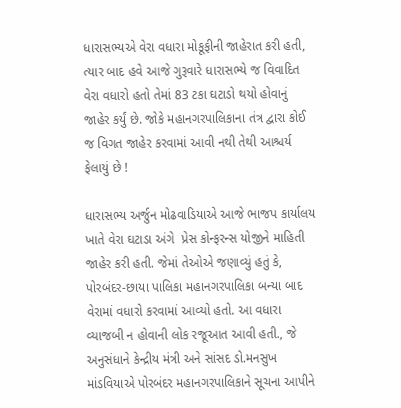ધારાસભ્યએ વેરા વધારા મોકૂફીની જાહેરાત કરી હતી, ત્યાર બાદ હવે આજે ગુરૂવારે ધારાસભ્યે જ વિવાદિત વેરા વધારો હતો તેમાં 83 ટકા ઘટાડો થયો હોવાનું જાહેર કર્યું છે. જોકે મહાનગરપાલિકાના તંત્ર દ્વારા કોઈ જ વિગત જાહેર કરવામાં આવી નથી તેથી આશ્ચર્ય ફેલાયું છે !

ધારાસભ્ય અર્જુન મોઢવાડિયાએ આજે ભાજપ કાર્યાલય ખાતે વેરા ઘટાડા અંગે  પ્રેસ કોન્ફરન્સ યોજીને માહિતી જાહેર કરી હતી. જેમાં તેઓએ જણાવ્યું હતું કે, પોરબંદર-છાયા પાલિકા મહાનગરપાલિકા બન્યા બાદ વેરામાં વધારો કરવામાં આવ્યો હતો. આ વધારા વ્યાજબી ન હોવાની લોક રજૂઆત આવી હતી., જે અનુસંધાને કેન્દ્રીય મંત્રી અને સાંસદ ડો.મનસુખ માંડવિયાએ પોરબંદર મહાનગરપાલિકાને સૂચના આપીને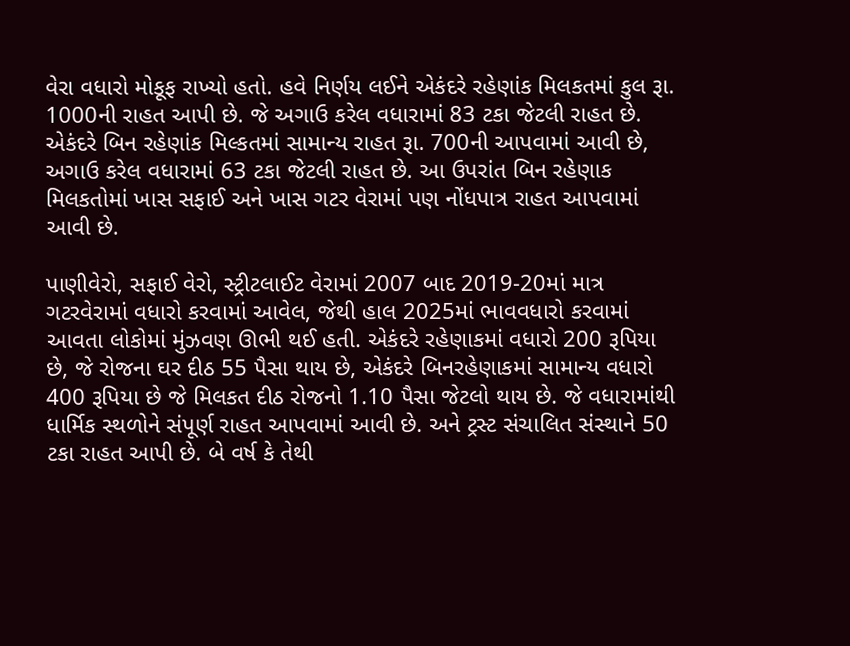વેરા વધારો મોકૂફ રાખ્યો હતો. હવે નિર્ણય લઈને એકંદરે રહેણાંક મિલકતમાં કુલ રૂા. 1000ની રાહત આપી છે. જે અગાઉ કરેલ વધારામાં 83 ટકા જેટલી રાહત છે. એકંદરે બિન રહેણાંક મિલ્કતમાં સામાન્ય રાહત રૂા. 700ની આપવામાં આવી છે, અગાઉ કરેલ વધારામાં 63 ટકા જેટલી રાહત છે. આ ઉપરાંત બિન રહેણાક મિલકતોમાં ખાસ સફાઈ અને ખાસ ગટર વેરામાં પણ નોંધપાત્ર રાહત આપવામાં આવી છે.

પાણીવેરો, સફાઈ વેરો, સ્ટ્રીટલાઈટ વેરામાં 2007 બાદ 2019-20માં માત્ર ગટરવેરામાં વધારો કરવામાં આવેલ, જેથી હાલ 2025માં ભાવવધારો કરવામાં આવતા લોકોમાં મુંઝવણ ઊભી થઈ હતી. એકંદરે રહેણાકમાં વધારો 200 રૂપિયા છે, જે રોજના ઘર દીઠ 55 પૈસા થાય છે, એકંદરે બિનરહેણાકમાં સામાન્ય વધારો 400 રૂપિયા છે જે મિલકત દીઠ રોજનો 1.10 પૈસા જેટલો થાય છે. જે વધારામાંથી ધાર્મિક સ્થળોને સંપૂર્ણ રાહત આપવામાં આવી છે. અને ટ્રસ્ટ સંચાલિત સંસ્થાને 50 ટકા રાહત આપી છે. બે વર્ષ કે તેથી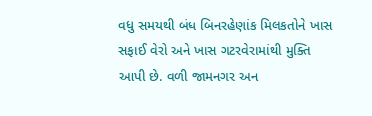વધુ સમયથી બંધ બિનરહેણાંક મિલકતોને ખાસ સફાઈ વેરો અને ખાસ ગટરવેરામાંથી મુક્તિ આપી છે. વળી જામનગર અન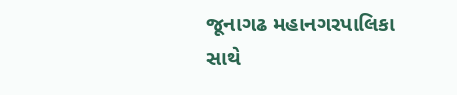જૂનાગઢ મહાનગરપાલિકા સાથે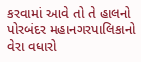કરવામાં આવે તો તે હાલનો પોરબંદર મહાનગરપાલિકાનો વેરા વધારો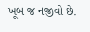ખૂબ જ નજીવો છે.